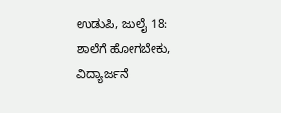ಉಡುಪಿ, ಜುಲೈ 18: ಶಾಲೆಗೆ ಹೋಗಬೇಕು, ವಿದ್ಯಾರ್ಜನೆ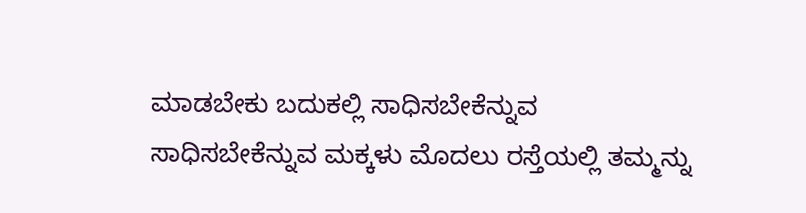ಮಾಡಬೇಕು ಬದುಕಲ್ಲಿ ಸಾಧಿಸಬೇಕೆನ್ನುವ ಸಾಧಿಸಬೇಕೆನ್ನುವ ಮಕ್ಕಳು ಮೊದಲು ರಸ್ತೆಯಲ್ಲಿ ತಮ್ಮನ್ನು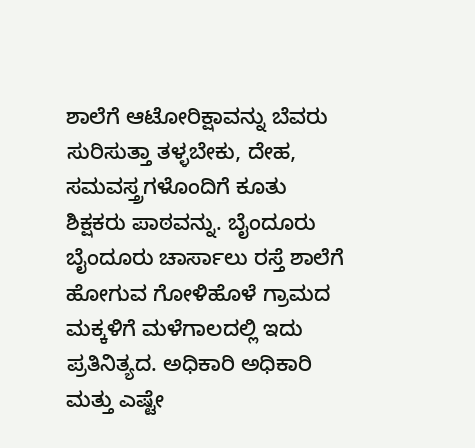ಶಾಲೆಗೆ ಆಟೋರಿಕ್ಷಾವನ್ನು ಬೆವರು ಸುರಿಸುತ್ತಾ ತಳ್ಳಬೇಕು, ದೇಹ, ಸಮವಸ್ತ್ರಗಳೊಂದಿಗೆ ಕೂತು ಶಿಕ್ಷಕರು ಪಾಠವನ್ನು. ಬೈಂದೂರು ಬೈಂದೂರು ಚಾರ್ಸಾಲು ರಸ್ತೆ ಶಾಲೆಗೆ ಹೋಗುವ ಗೋಳಿಹೊಳೆ ಗ್ರಾಮದ ಮಕ್ಕಳಿಗೆ ಮಳೆಗಾಲದಲ್ಲಿ ಇದು ಪ್ರತಿನಿತ್ಯದ. ಅಧಿಕಾರಿ ಅಧಿಕಾರಿ ಮತ್ತು ಎಷ್ಟೇ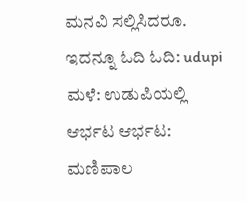ಮನವಿ ಸಲ್ಲಿಸಿದರೂ.
ಇದನ್ನೂ ಓದಿ ಓದಿ: udupi ಮಳೆ: ಉಡುಪಿಯಲ್ಲಿ ಆರ್ಭಟ ಆರ್ಭಟ: ಮಣಿಪಾಲ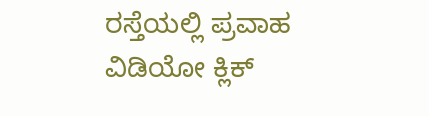ರಸ್ತೆಯಲ್ಲಿ ಪ್ರವಾಹ
ವಿಡಿಯೋ ಕ್ಲಿಕ್